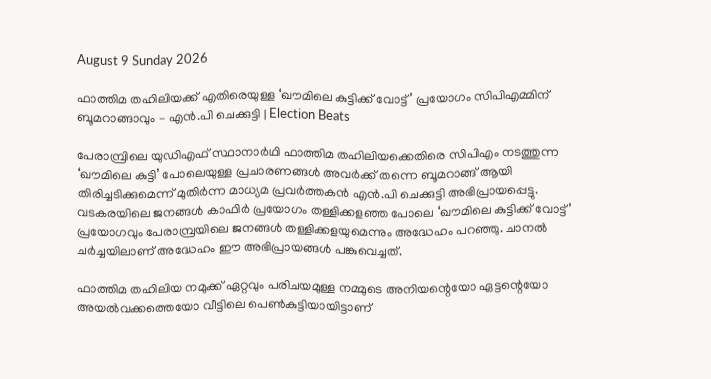August 9 Sunday 2026

ഫാത്തിമ തഹിലിയക്ക് എതിരെയുള്ള ‘ഖൗമിലെ കുട്ടിക്ക് വോട്ട്’ പ്രയോഗം സിപിഎമ്മിന് ബൂമറാങ്ങാവും – എന്‍.പി ചെക്കുട്ടി | Election Beats

പേരാമ്പ്രിലെ യുഡിഎഫ് സ്ഥാനാര്‍ഥി ഫാത്തിമ തഹിലിയക്കെതിരെ സിപിഎം നടത്തുന്ന ‘ഖൗമിലെ കുട്ടി’ പോലെയുള്ള പ്രചാരണങ്ങള്‍ അവര്‍ക്ക് തന്നെ ബൂമറാങ്ങ് ആയി തിരിച്ചടിക്കുമെന്ന് മുതിര്‍ന്ന മാധ്യമ പ്രവര്‍ത്തകന്‍ എന്‍.പി ചെക്കുട്ടി അഭിപ്രായപ്പെട്ടു. വടകരയിലെ ജനങ്ങള്‍ കാഫിര്‍ പ്രയോഗം തള്ളിക്കളഞ്ഞ പോലെ ‘ഖൗമിലെ കുട്ടിക്ക് വോട്ട്’ പ്രയോഗവും പേരാമ്പ്രയിലെ ജനങ്ങള്‍ തള്ളിക്കളയുമെന്നും അദ്ധേഹം പറഞ്ഞു. ചാനല്‍ ചര്‍ച്ചയിലാണ് അദ്ധേഹം ഈ അഭിപ്രായങ്ങള്‍ പങ്കുവെച്ചത്.

ഫാത്തിമ തഹിലിയ നമുക്ക് ഏറ്റവും പരിചയമുള്ള നമ്മുടെ അനിയന്റെയോ ഏട്ടന്റെയോ അയല്‍വക്കത്തെയോ വീട്ടിലെ പെണ്‍കുട്ടിയായിട്ടാണ്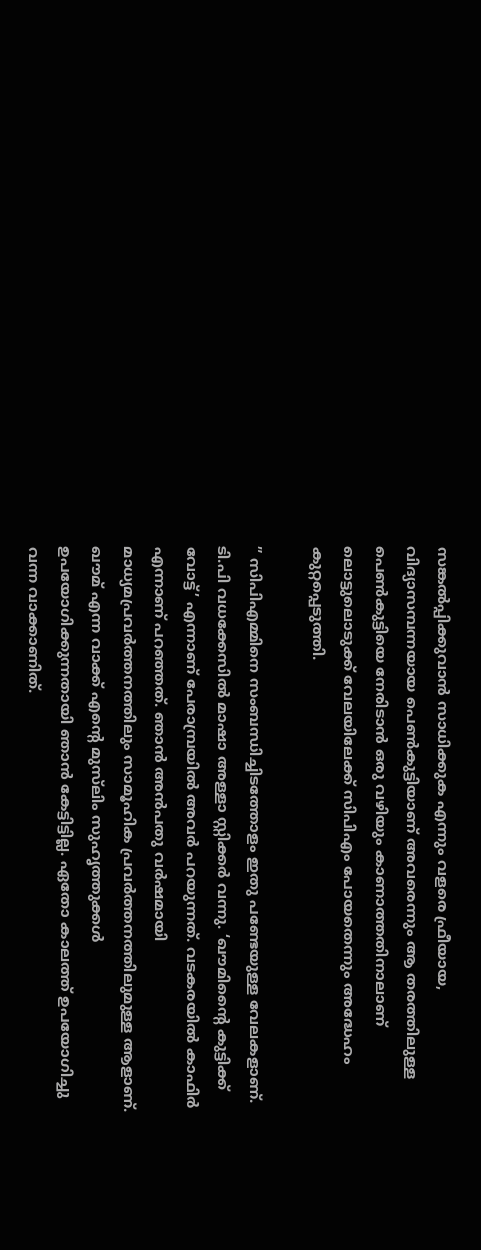സങ്കല്‍പ്പിക്കുവാന്‍ സാധിക്കുക എന്നും വളരെ ഫ്രീയായ, വിദ്യാസമ്പന്നയായ പെണ്‍കുട്ടിയാണ് അവരെന്നും ആ തരത്തിലുള്ള പെണ്‍കുട്ടിയെ നേരിടാന്‍ ഒരു വഴിയും കാണാത്തതിനാലാണ് ലൊട്ടുലൊടുക്ക് വേലയിലേക്ക് സിപിഎം പോയതെന്നും അദ്ധേഹം കുറ്റപ്പെടുത്തി.

” സിപിഎമ്മിനെ സംബന്ധിച്ചിടത്തോളം ഇതു പണ്ടേയുള്ള വേലകളാണ്. ടി.പി വധക്കേസില്‍ മാഷാ അള്ളാ സ്റ്റിക്കര്‍ വന്നു. ‘ഖൗമിന്റൈ കുട്ടിക്ക് വോട്ട്’ എന്നാണ് പേരാമ്പ്രയില്‍ അവര്‍ പറയുന്നത്. വടകരയില്‍ കാഫിര്‍ എന്നാണ് പറഞ്ഞത്. ഞാന്‍ അന്‍പതു വര്‍ഷമായി മാധ്യമപ്രവര്‍ത്തനത്തിലും സാമൂഹിക പ്രവര്‍ത്തനത്തിലുമുള്ള ആളാണ്. ഖൗമ് എന്ന വാക്ക് എന്റെ മുസ്‌ലിം സുഹൃത്തുക്കള്‍ ഉപയോഗിക്കുന്നതായി ഞാന്‍ കേട്ടിട്ടില്ല. ഏതോ കാലത്ത് ഉപയോഗിച്ചു വന്ന വാക്കാണിത്.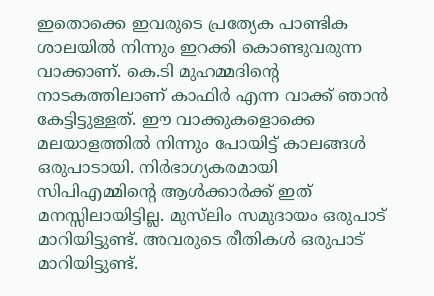ഇതൊക്കെ ഇവരുടെ പ്രത്യേക പാണ്ടിക ശാലയില്‍ നിന്നും ഇറക്കി കൊണ്ടുവരുന്ന വാക്കാണ്. കെ.ടി മുഹമ്മദിന്റെ നാടകത്തിലാണ് കാഫിര്‍ എന്ന വാക്ക് ഞാന്‍ കേട്ടിട്ടുള്ളത്. ഈ വാക്കുകളൊക്കെ മലയാളത്തില്‍ നിന്നും പോയിട്ട് കാലങ്ങള്‍ ഒരുപാടായി. നിര്‍ഭാഗ്യകരമായി സിപിഎമ്മിന്റെ ആള്‍ക്കാര്‍ക്ക് ഇത് മനസ്സിലായിട്ടില്ല. മുസ്‌ലിം സമുദായം ഒരുപാട് മാറിയിട്ടുണ്ട്. അവരുടെ രീതികള്‍ ഒരുപാട് മാറിയിട്ടുണ്ട്.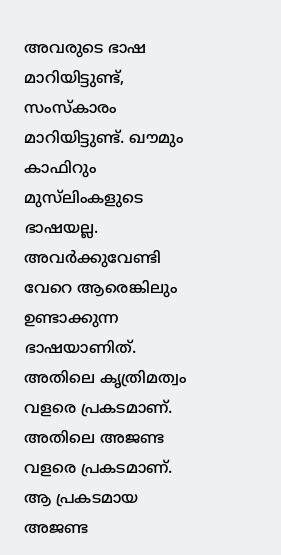അവരുടെ ഭാഷ മാറിയിട്ടുണ്ട്, സംസ്‌കാരം മാറിയിട്ടുണ്ട്. ഖൗമും കാഫിറും മുസ്‌ലിംകളുടെ ഭാഷയല്ല. അവര്‍ക്കുവേണ്ടി വേറെ ആരെങ്കിലും ഉണ്ടാക്കുന്ന ഭാഷയാണിത്. അതിലെ കൃത്രിമത്വം വളരെ പ്രകടമാണ്. അതിലെ അജണ്ട വളരെ പ്രകടമാണ്. ആ പ്രകടമായ അജണ്ട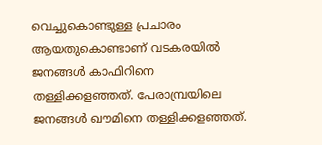വെച്ചുകൊണ്ടുള്ള പ്രചാരം ആയതുകൊണ്ടാണ് വടകരയില്‍ ജനങ്ങള്‍ കാഫിറിനെ തള്ളിക്കളഞ്ഞത്. പേരാമ്പ്രയിലെ ജനങ്ങള്‍ ഖൗമിനെ തള്ളിക്കളഞ്ഞത്.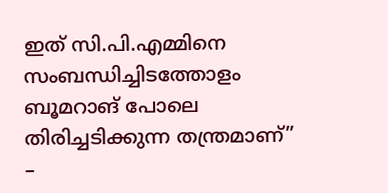ഇത് സി.പി.എമ്മിനെ സംബന്ധിച്ചിടത്തോളം ബൂമറാങ് പോലെ തിരിച്ചടിക്കുന്ന തന്ത്രമാണ്” –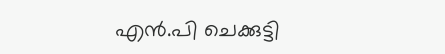എന്‍.പി ചെക്കുട്ടി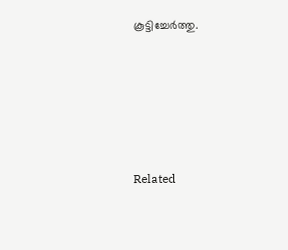കൂട്ടിച്ചേര്‍ത്തു.





Related